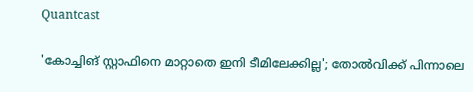Quantcast

'കോച്ചിങ് സ്റ്റാഫിനെ മാറ്റാതെ ഇനി ടീമിലേക്കില്ല'; തോൽവിക്ക് പിന്നാലെ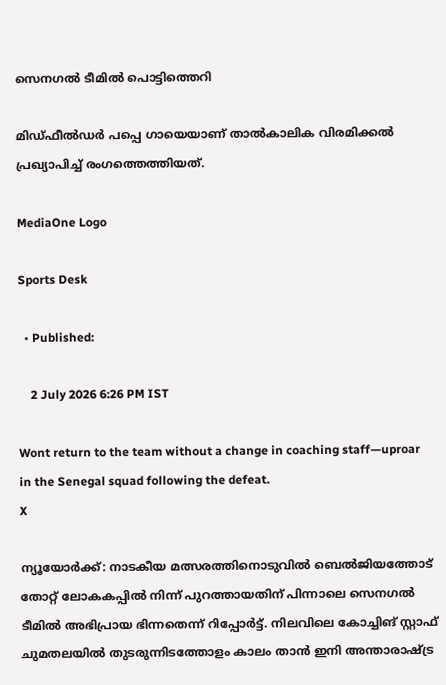സെനഗൽ ടീമിൽ പൊട്ടിത്തെറി

മിഡ്ഫീൽഡർ പപ്പെ ഗായെയാണ് താൽകാലിക വിരമിക്കൽ പ്രഖ്യാപിച്ച് രംഗത്തെത്തിയത്.

MediaOne Logo

Sports Desk

  • Published:

    2 July 2026 6:26 PM IST

Wont return to the team without a change in coaching staff—uproar in the Senegal squad following the defeat.
X

ന്യൂയോർക്ക്: നാടകീയ മത്സരത്തിനൊടുവിൽ ബെൽജിയത്തോട് തോറ്റ് ലോകകപ്പിൽ നിന്ന് പുറത്തായതിന് പിന്നാലെ സെനഗൽ ടീമിൽ അഭിപ്രായ ഭിന്നതെന്ന് റിപ്പോർട്ട്. നിലവിലെ കോച്ചിങ് സ്റ്റാഫ് ചുമതലയിൽ തുടരുന്നിടത്തോളം കാലം താൻ ഇനി അന്താരാഷ്ട്ര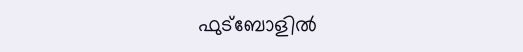ഫുട്‌ബോളിൽ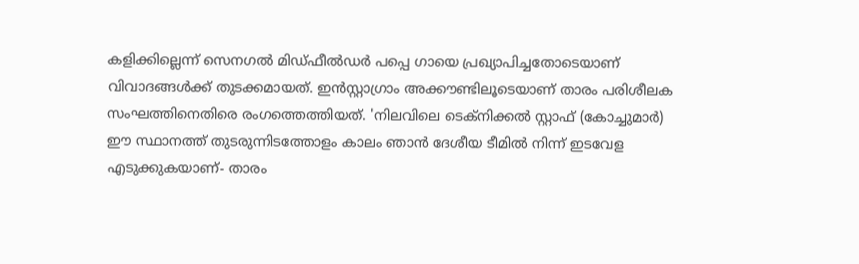കളിക്കില്ലെന്ന് സെനഗൽ മിഡ്ഫീൽഡർ പപ്പെ ഗായെ പ്രഖ്യാപിച്ചതോടെയാണ് വിവാദങ്ങൾക്ക് തുടക്കമായത്. ഇൻസ്റ്റാഗ്രാം അക്കൗണ്ടിലൂടെയാണ് താരം പരിശീലക സംഘത്തിനെതിരെ രംഗത്തെത്തിയത്. 'നിലവിലെ ടെക്‌നിക്കൽ സ്റ്റാഫ് (കോച്ചുമാർ) ഈ സ്ഥാനത്ത് തുടരുന്നിടത്തോളം കാലം ഞാൻ ദേശീയ ടീമിൽ നിന്ന് ഇടവേള എടുക്കുകയാണ്- താരം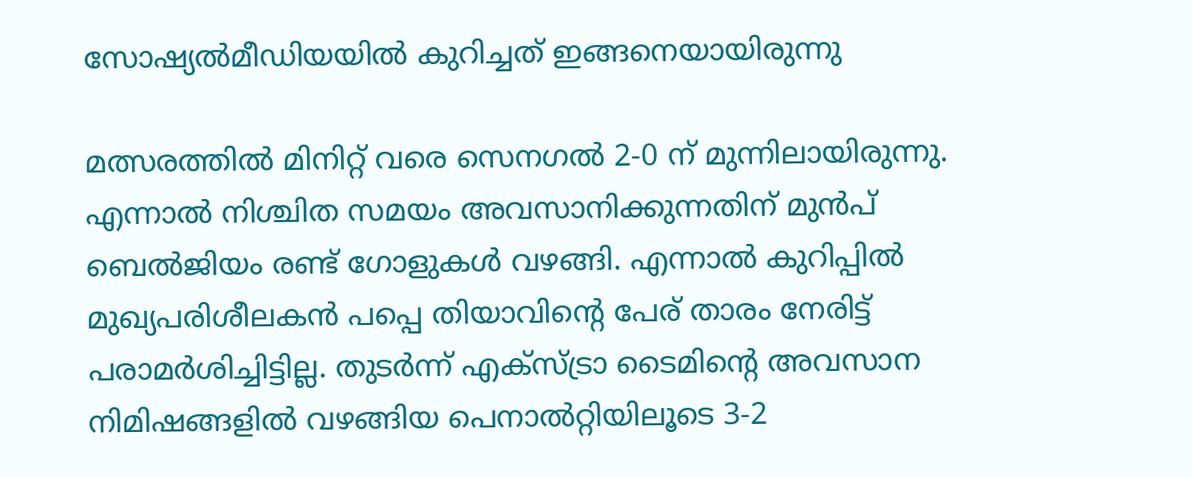സോഷ്യൽമീഡിയയിൽ കുറിച്ചത് ഇങ്ങനെയായിരുന്നു

മത്സരത്തിൽ മിനിറ്റ് വരെ സെനഗൽ 2-0 ന് മുന്നിലായിരുന്നു. എന്നാൽ നിശ്ചിത സമയം അവസാനിക്കുന്നതിന് മുൻപ് ബെൽജിയം രണ്ട് ഗോളുകൾ വഴങ്ങി. എന്നാൽ കുറിപ്പിൽ മുഖ്യപരിശീലകൻ പപ്പെ തിയാവിന്റെ പേര് താരം നേരിട്ട് പരാമർശിച്ചിട്ടില്ല. തുടർന്ന് എക്‌സ്ട്രാ ടൈമിന്റെ അവസാന നിമിഷങ്ങളിൽ വഴങ്ങിയ പെനാൽറ്റിയിലൂടെ 3-2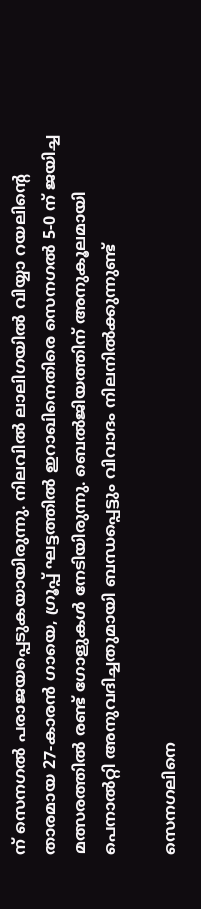ന് സെനഗൽ പരാജയപ്പെടുകയായിരുന്നു. നിലവിൽ ലാലിഗയിൽ വിയ്യാ റയലിന്റെ താരമായ 27-കാരൻ ഗായെ, ഗ്രൂപ്പ് ഘട്ടത്തിൽ ഇറാഖിനെതിരെ സെനഗൽ 5-0 ന് ജയിച്ച മത്സരത്തിൽ രണ്ട് ഗോളുകൾ നേടിയിരുന്നു. ബെൽജിയത്തിന് അനുകൂലമായി പെനാൽറ്റി അനുവദിച്ചതുമായി ബന്ധപ്പെട്ടും വിവാദം നിലനിൽക്കുന്നുണ്ട്

സെനഗലിനെ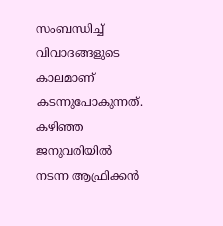സംബന്ധിച്ച് വിവാദങ്ങളുടെ കാലമാണ് കടന്നുപോകുന്നത്. കഴിഞ്ഞ ജനുവരിയിൽ നടന്ന ആഫ്രിക്കൻ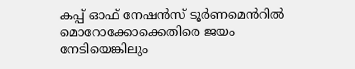കപ്പ് ഓഫ് നേഷൻസ് ടൂർണമെൻറിൽ മൊറോക്കോക്കെതിരെ ജയം നേടിയെങ്കിലും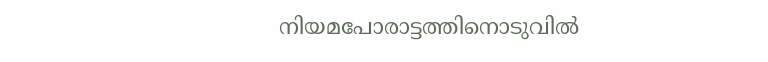നിയമപോരാട്ടത്തിനൊടുവിൽ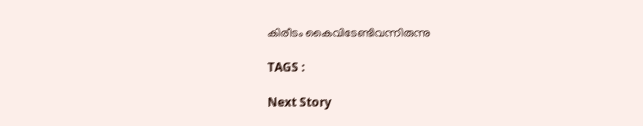കിരീടം കൈവിടേണ്ടിവന്നിരുന്നു

TAGS :

Next Story